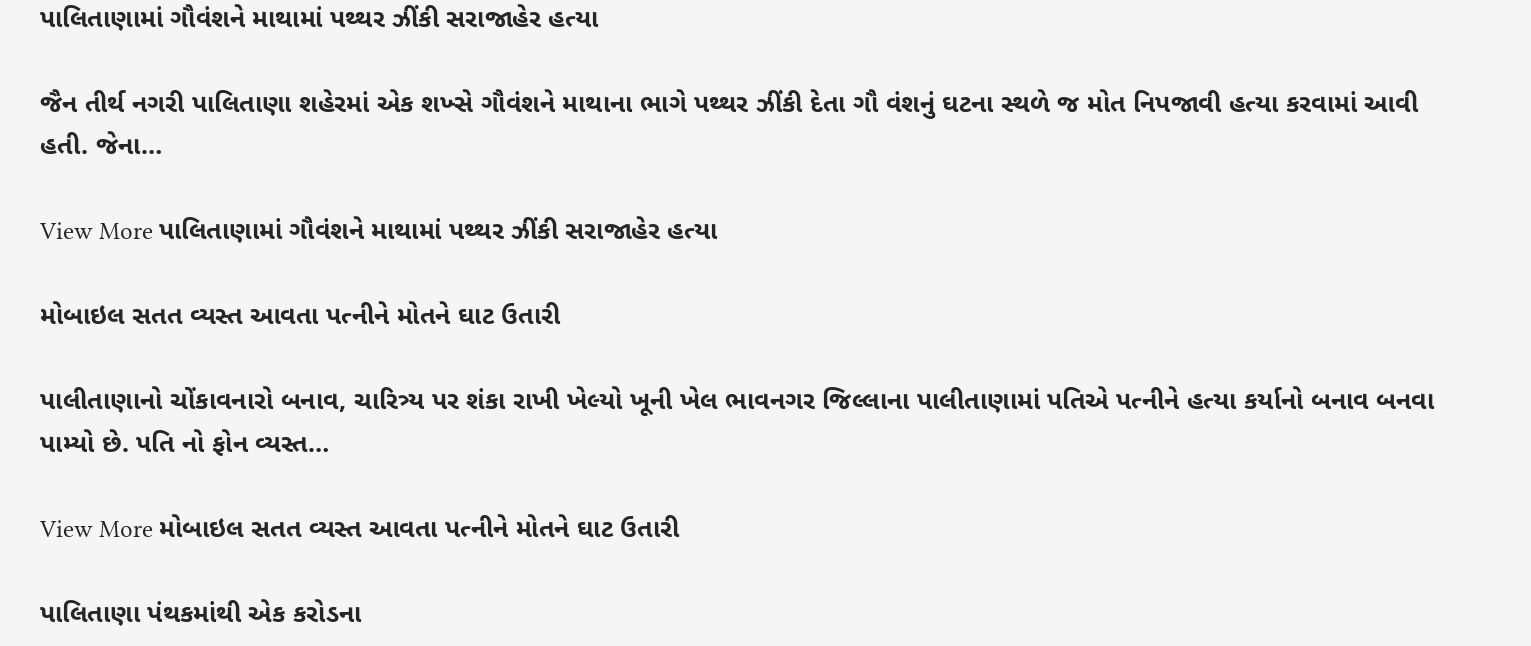પાલિતાણામાં ગૌવંશને માથામાં પથ્થર ઝીંકી સરાજાહેર હત્યા

જૈન તીર્થ નગરી પાલિતાણા શહેરમાં એક શખ્સે ગૌવંશને માથાના ભાગે પથ્થર ઝીંકી દેતા ગૌ વંશનું ઘટના સ્થળે જ મોત નિપજાવી હત્યા કરવામાં આવી હતી. જેના…

View More પાલિતાણામાં ગૌવંશને માથામાં પથ્થર ઝીંકી સરાજાહેર હત્યા

મોબાઇલ સતત વ્યસ્ત આવતા પત્નીને મોતને ઘાટ ઉતારી

પાલીતાણાનો ચોંકાવનારો બનાવ, ચારિત્ર્ય પર શંકા રાખી ખેલ્યો ખૂની ખેલ ભાવનગર જિલ્લાના પાલીતાણામાં પતિએ પત્નીને હત્યા કર્યાનો બનાવ બનવા પામ્યો છે. પતિ નો ફોન વ્યસ્ત…

View More મોબાઇલ સતત વ્યસ્ત આવતા પત્નીને મોતને ઘાટ ઉતારી

પાલિતાણા પંથકમાંથી એક કરોડના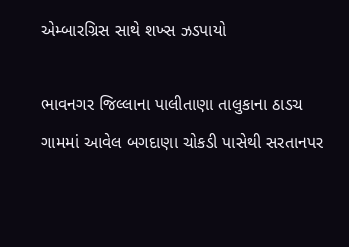એમ્બારગ્રિસ સાથે શખ્સ ઝડપાયો

ભાવનગર જિલ્લાના પાલીતાણા તાલુકાના ઠાડચ ગામમાં આવેલ બગદાણા ચોકડી પાસેથી સરતાનપર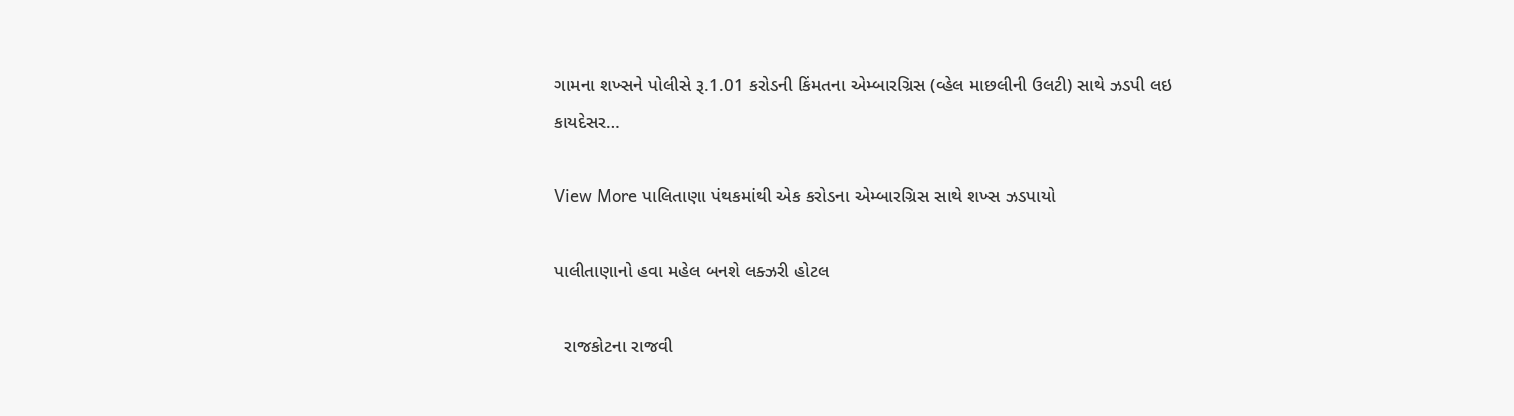ગામના શખ્સને પોલીસે રૂ.1.01 કરોડની કિંમતના એમ્બારગ્રિસ (વ્હેલ માછલીની ઉલટી) સાથે ઝડપી લઇ કાયદેસર…

View More પાલિતાણા પંથકમાંથી એક કરોડના એમ્બારગ્રિસ સાથે શખ્સ ઝડપાયો

પાલીતાણાનો હવા મહેલ બનશે લક્ઝરી હોટલ

  રાજકોટના રાજવી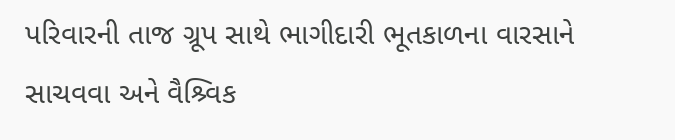પરિવારની તાજ ગ્રૂપ સાથે ભાગીદારી ભૂતકાળના વારસાને સાચવવા અને વૈશ્ર્વિક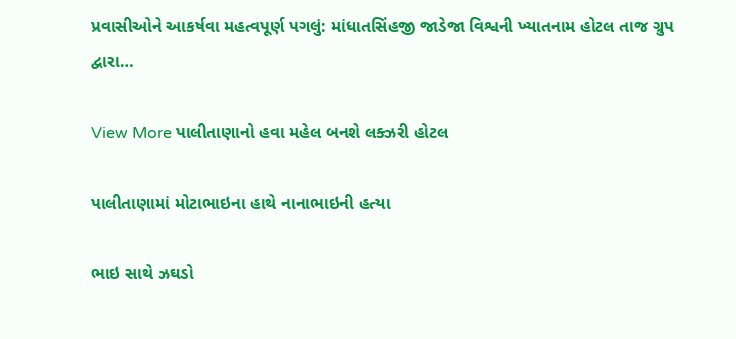પ્રવાસીઓને આકર્ષવા મહત્વપૂર્ણ પગલું: માંધાતસિંહજી જાડેજા વિશ્વની ખ્યાતનામ હોટલ તાજ ગ્રુપ દ્વારા…

View More પાલીતાણાનો હવા મહેલ બનશે લક્ઝરી હોટલ

પાલીતાણામાં મોટાભાઇના હાથે નાનાભાઇની હત્યા

ભાઇ સાથે ઝઘડો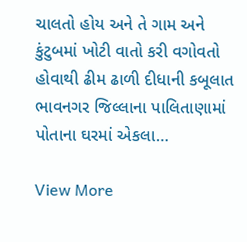ચાલતો હોય અને તે ગામ અને કુંટુબમાં ખોટી વાતો કરી વગોવતો હોવાથી ઢીમ ઢાળી દીધાની કબૂલાત ભાવનગર જિલ્લાના પાલિતાણામાં પોતાના ઘરમાં એકલા…

View More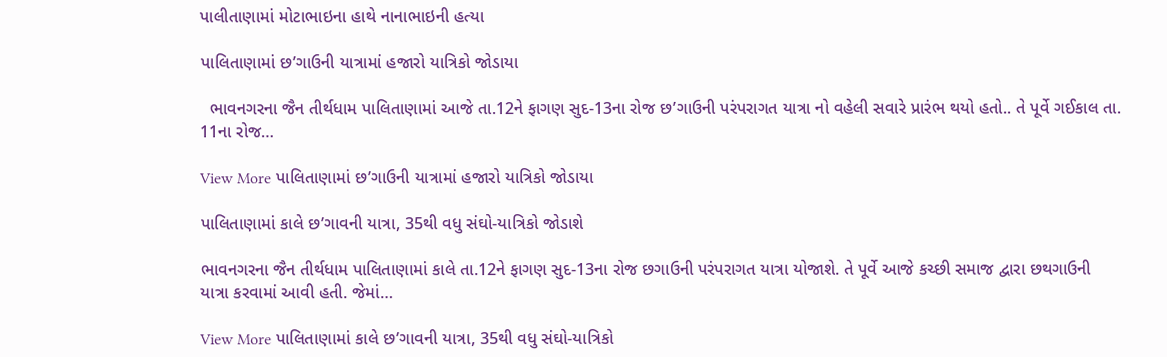પાલીતાણામાં મોટાભાઇના હાથે નાનાભાઇની હત્યા

પાલિતાણામાં છ’ગાઉની યાત્રામાં હજારો યાત્રિકો જોડાયા

  ભાવનગરના જૈન તીર્થધામ પાલિતાણામાં આજે તા.12ને ફાગણ સુદ-13ના રોજ છ’ગાઉની પરંપરાગત યાત્રા નો વહેલી સવારે પ્રારંભ થયો હતો.. તે પૂર્વે ગઈકાલ તા. 11ના રોજ…

View More પાલિતાણામાં છ’ગાઉની યાત્રામાં હજારો યાત્રિકો જોડાયા

પાલિતાણામાં કાલે છ’ગાવની યાત્રા, 35થી વધુ સંઘો-યાત્રિકો જોડાશે

ભાવનગરના જૈન તીર્થધામ પાલિતાણામાં કાલે તા.12ને ફાગણ સુદ-13ના રોજ છગાઉની પરંપરાગત યાત્રા યોજાશે. તે પૂર્વે આજે કચ્છી સમાજ દ્વારા છથગાઉની યાત્રા કરવામાં આવી હતી. જેમાં…

View More પાલિતાણામાં કાલે છ’ગાવની યાત્રા, 35થી વધુ સંઘો-યાત્રિકો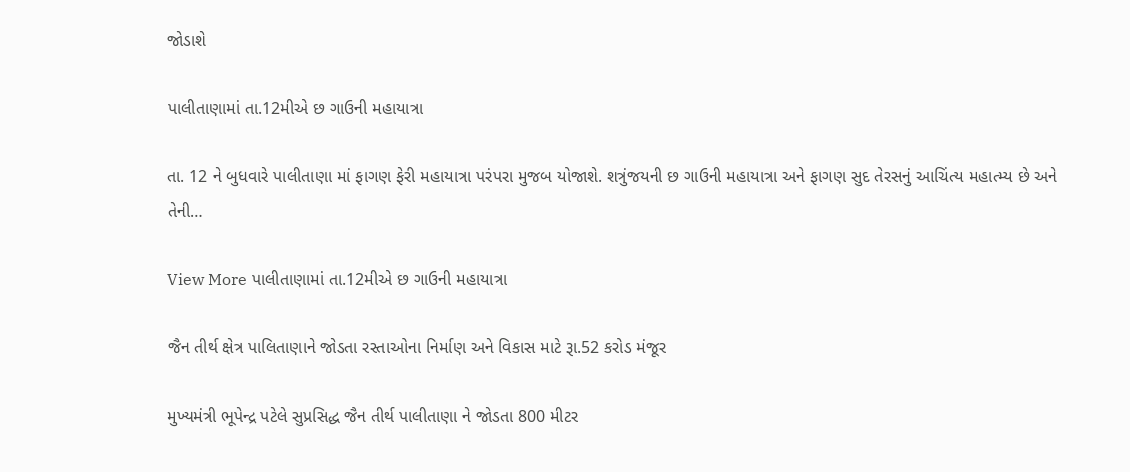જોડાશે

પાલીતાણામાં તા.12મીએ છ ગાઉની મહાયાત્રા

તા. 12 ને બુધવારે પાલીતાણા માં ફાગણ ફેરી મહાયાત્રા પરંપરા મુજબ યોજાશે. શત્રુંજયની છ ગાઉની મહાયાત્રા અને ફાગણ સુદ તેરસનું આચિંત્ય મહાત્મ્ય છે અને તેની…

View More પાલીતાણામાં તા.12મીએ છ ગાઉની મહાયાત્રા

જૈન તીર્થ ક્ષેત્ર પાલિતાણાને જોડતા રસ્તાઓના નિર્માણ અને વિકાસ માટે રૂા.52 કરોડ મંજૂર

મુખ્યમંત્રી ભૂપેન્દ્ર પટેલે સુપ્રસિદ્ધ જૈન તીર્થ પાલીતાણા ને જોડતા 800 મીટર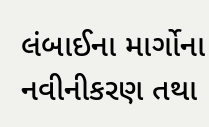લંબાઈના માર્ગોના નવીનીકરણ તથા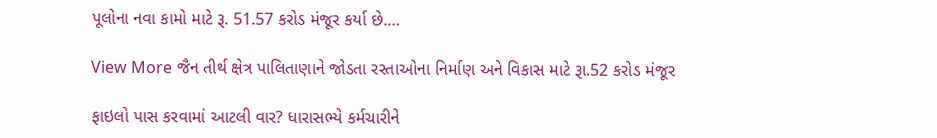પૂલોના નવા કામો માટે રૂ. 51.57 કરોડ મંજૂર કર્યા છે.…

View More જૈન તીર્થ ક્ષેત્ર પાલિતાણાને જોડતા રસ્તાઓના નિર્માણ અને વિકાસ માટે રૂા.52 કરોડ મંજૂર

ફાઇલો પાસ કરવામાં આટલી વાર? ધારાસભ્યે કર્મચારીને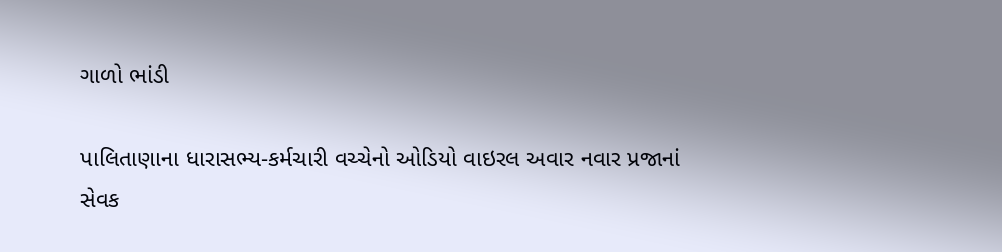ગાળો ભાંડી

પાલિતાણાના ધારાસભ્ય-કર્મચારી વચ્ચેનો ઓડિયો વાઇરલ અવાર નવાર પ્રજાનાં સેવક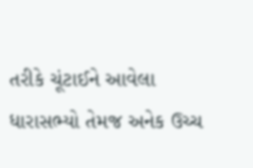તરીકે ચૂંટાઈને આવેલા ધારાસભ્યો તેમજ અનેક ઉચ્ચ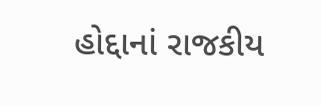હોદ્દાનાં રાજકીય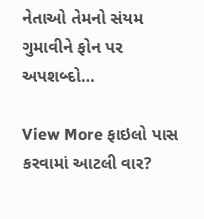નેતાઓ તેમનો સંયમ ગુમાવીને ફોન પર અપશબ્દો…

View More ફાઇલો પાસ કરવામાં આટલી વાર?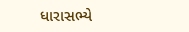ધારાસભ્યે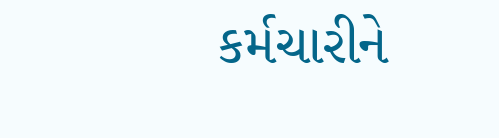કર્મચારીને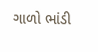ગાળો ભાંડી